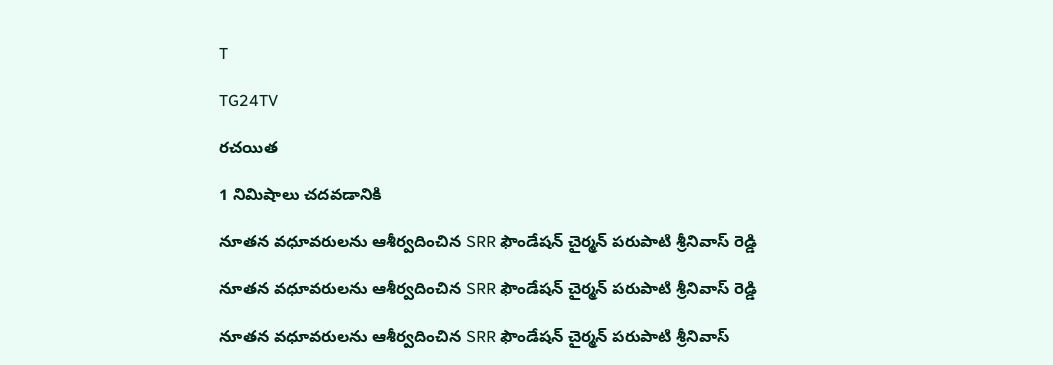T

TG24TV

రచయిత

1 నిమిషాలు చదవడానికి

నూతన వధూవరులను ఆశీర్వదించిన SRR ఫౌండేషన్ చైర్మన్ పరుపాటి శ్రీనివాస్ రెడ్డి

నూతన వధూవరులను ఆశీర్వదించిన SRR ఫౌండేషన్ చైర్మన్ పరుపాటి శ్రీనివాస్ రెడ్డి

నూతన వధూవరులను ఆశీర్వదించిన SRR ఫౌండేషన్ చైర్మన్ పరుపాటి శ్రీనివాస్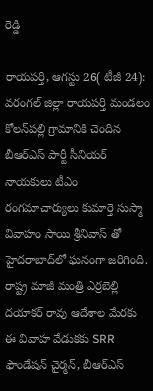రెడ్డి

రాయపర్తి, ఆగస్టు 26( టీజీ 24): వరంగల్ జిల్లా రాయపర్తి మండలం కోలన్‌పల్లి గ్రామానికి చెందిన బీఆర్‌ఎస్ పార్టీ సీనియర్ నాయకులు టీఎం రంగమాచార్యులు కుమార్తె సుస్మా వివాహం సాయి శ్రీనివాస్ తో హైదరాబాద్‌లో ఘనంగా జరిగింది. రాష్ట్ర మాజీ మంత్రి ఎర్రబెల్లి దయాకర్ రావు ఆదేశాల మేరకు ఈ వివాహ వేడుకకు SRR ఫౌండేషన్ చైర్మన్, బీఆర్‌ఎస్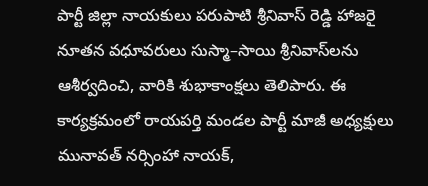పార్టీ జిల్లా నాయకులు పరుపాటి శ్రీనివాస్ రెడ్డి హాజరై నూతన వధూవరులు సుస్మా–సాయి శ్రీనివాస్‌లను ఆశీర్వదించి, వారికి శుభాకాంక్షలు తెలిపారు. ఈ కార్యక్రమంలో రాయపర్తి మండల పార్టీ మాజీ అధ్యక్షులు మునావత్ నర్సింహా నాయక్,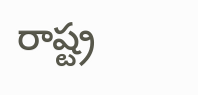రాష్ట్ర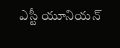ఎస్టీ యూనియన్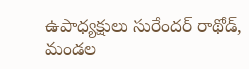ఉపాధ్యక్షులు సురేందర్ రాథోడ్, మండల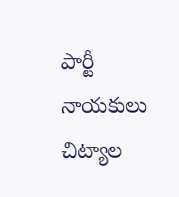పార్టీ నాయకులు చిట్యాల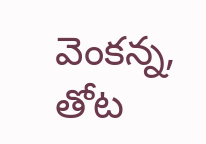వెంకన్న, తోట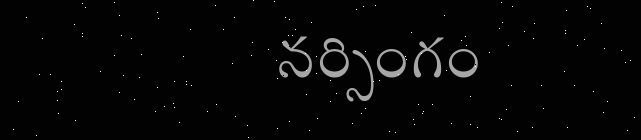నర్సింగం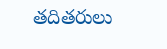తదితరులు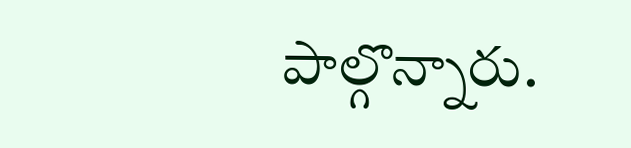పాల్గొన్నారు.